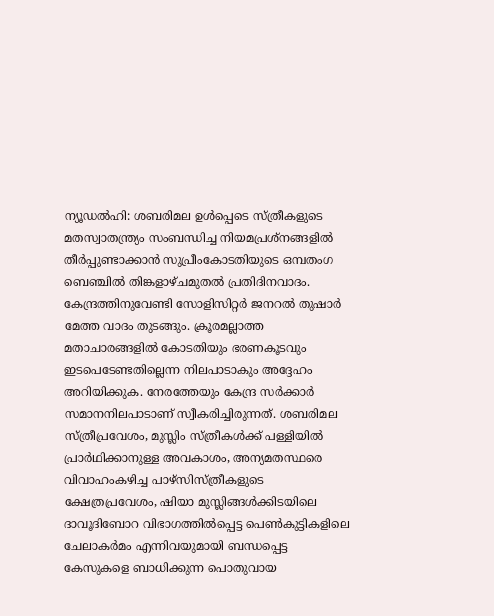ന്യൂഡൽഹി: ശബരിമല ഉൾപ്പെടെ സ്ത്രീകളുടെ മതസ്വാതന്ത്ര്യം സംബന്ധിച്ച നിയമപ്രശ്നങ്ങളിൽ തീർപ്പുണ്ടാക്കാൻ സുപ്രീംകോടതിയുടെ ഒമ്പതംഗ ബെഞ്ചിൽ തിങ്കളാഴ്ചമുതൽ പ്രതിദിനവാദം. കേന്ദ്രത്തിനുവേണ്ടി സോളിസിറ്റർ ജനറൽ തുഷാർ മേത്ത വാദം തുടങ്ങും. ക്രൂരമല്ലാത്ത മതാചാരങ്ങളിൽ കോടതിയും ഭരണകൂടവും ഇടപെടേണ്ടതില്ലെന്ന നിലപാടാകും അദ്ദേഹം അറിയിക്കുക. നേരത്തേയും കേന്ദ്ര സർക്കാർ സമാനനിലപാടാണ് സ്വീകരിച്ചിരുന്നത്. ശബരിമല സ്ത്രീപ്രവേശം, മുസ്ലിം സ്ത്രീകൾക്ക് പള്ളിയിൽ പ്രാർഥിക്കാനുള്ള അവകാശം, അന്യമതസ്ഥരെ വിവാഹംകഴിച്ച പാഴ്സിസ്ത്രീകളുടെ ക്ഷേത്രപ്രവേശം, ഷിയാ മുസ്ലിങ്ങൾക്കിടയിലെ ദാവൂദിബോറ വിഭാഗത്തിൽപ്പെട്ട പെൺകുട്ടികളിലെ ചേലാകർമം എന്നിവയുമായി ബന്ധപ്പെട്ട കേസുകളെ ബാധിക്കുന്ന പൊതുവായ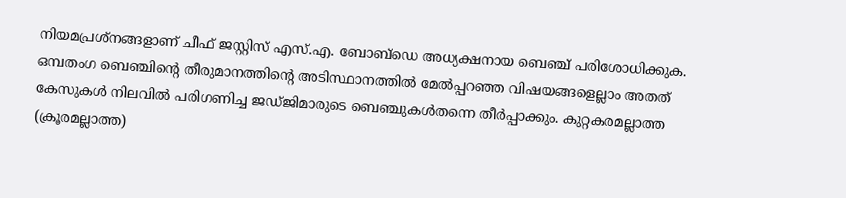നിയമപ്രശ്നങ്ങളാണ് ചീഫ് ജസ്റ്റിസ് എസ്.എ. ബോബ്ഡെ അധ്യക്ഷനായ ബെഞ്ച് പരിശോധിക്കുക. ഒമ്പതംഗ ബെഞ്ചിന്റെ തീരുമാനത്തിന്റെ അടിസ്ഥാനത്തിൽ മേൽപ്പറഞ്ഞ വിഷയങ്ങളെല്ലാം അതത് കേസുകൾ നിലവിൽ പരിഗണിച്ച ജഡ്ജിമാരുടെ ബെഞ്ചുകൾതന്നെ തീർപ്പാക്കും. കുറ്റകരമല്ലാത്ത (ക്രൂരമല്ലാത്ത)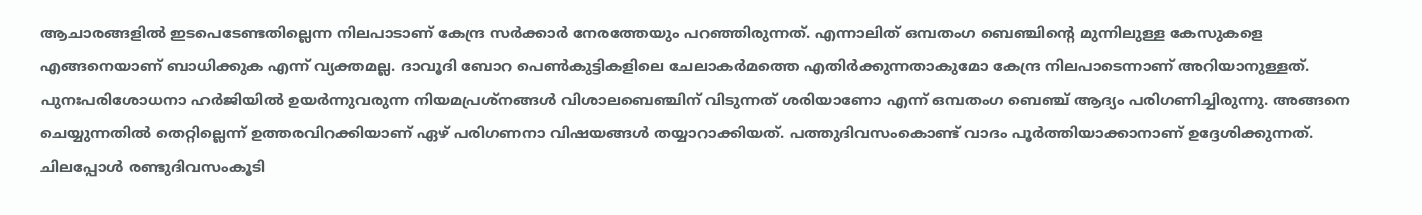ആചാരങ്ങളിൽ ഇടപെടേണ്ടതില്ലെന്ന നിലപാടാണ് കേന്ദ്ര സർക്കാർ നേരത്തേയും പറഞ്ഞിരുന്നത്. എന്നാലിത് ഒമ്പതംഗ ബെഞ്ചിന്റെ മുന്നിലുള്ള കേസുകളെ എങ്ങനെയാണ് ബാധിക്കുക എന്ന് വ്യക്തമല്ല. ദാവൂദി ബോറ പെൺകുട്ടികളിലെ ചേലാകർമത്തെ എതിർക്കുന്നതാകുമോ കേന്ദ്ര നിലപാടെന്നാണ് അറിയാനുള്ളത്. പുനഃപരിശോധനാ ഹർജിയിൽ ഉയർന്നുവരുന്ന നിയമപ്രശ്നങ്ങൾ വിശാലബെഞ്ചിന് വിടുന്നത് ശരിയാണോ എന്ന് ഒമ്പതംഗ ബെഞ്ച് ആദ്യം പരിഗണിച്ചിരുന്നു. അങ്ങനെ ചെയ്യുന്നതിൽ തെറ്റില്ലെന്ന് ഉത്തരവിറക്കിയാണ് ഏഴ് പരിഗണനാ വിഷയങ്ങൾ തയ്യാറാക്കിയത്. പത്തുദിവസംകൊണ്ട് വാദം പൂർത്തിയാക്കാനാണ് ഉദ്ദേശിക്കുന്നത്. ചിലപ്പോൾ രണ്ടുദിവസംകൂടി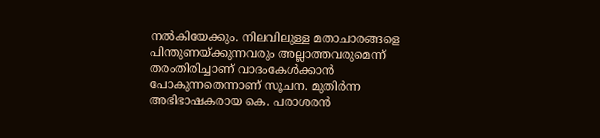നൽകിയേക്കും. നിലവിലുള്ള മതാചാരങ്ങളെ പിന്തുണയ്ക്കുന്നവരും അല്ലാത്തവരുമെന്ന് തരംതിരിച്ചാണ് വാദംകേൾക്കാൻ പോകുന്നതെന്നാണ് സൂചന. മുതിർന്ന അഭിഭാഷകരായ കെ. പരാശരൻ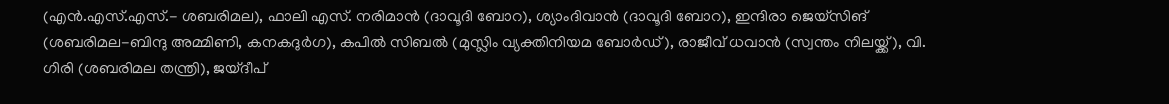(എൻ.എസ്.എസ്.- ശബരിമല), ഫാലി എസ്. നരിമാൻ (ദാവൂദി ബോറ), ശ്യാംദിവാൻ (ദാവൂദി ബോറ), ഇന്ദിരാ ജെയ്സിങ് (ശബരിമല-ബിന്ദു അമ്മിണി, കനകദുർഗ), കപിൽ സിബൽ (മുസ്ലിം വ്യക്തിനിയമ ബോർഡ്), രാജീവ് ധവാൻ (സ്വന്തം നിലയ്ക്ക്), വി. ഗിരി (ശബരിമല തന്ത്രി), ജയ്ദീപ്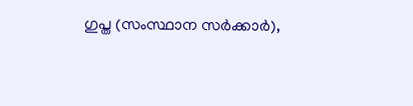ഗുപ്ത (സംസ്ഥാന സർക്കാർ),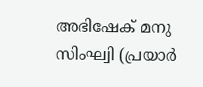അഭിഷേക് മനു സിംഘ്വി (പ്രയാർ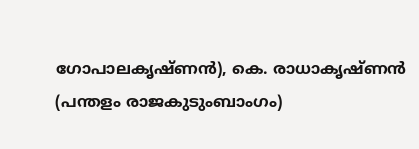ഗോപാലകൃഷ്ണൻ), കെ. രാധാകൃഷ്ണൻ (പന്തളം രാജകുടുംബാംഗം)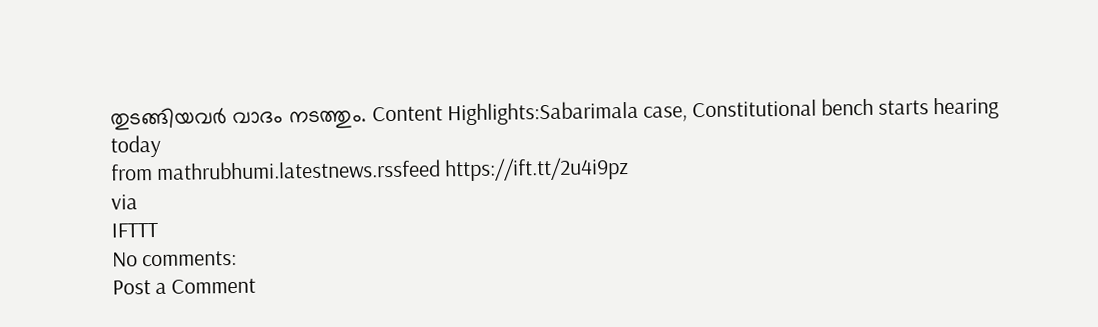തുടങ്ങിയവർ വാദം നടത്തും. Content Highlights:Sabarimala case, Constitutional bench starts hearing today
from mathrubhumi.latestnews.rssfeed https://ift.tt/2u4i9pz
via
IFTTT
No comments:
Post a Comment